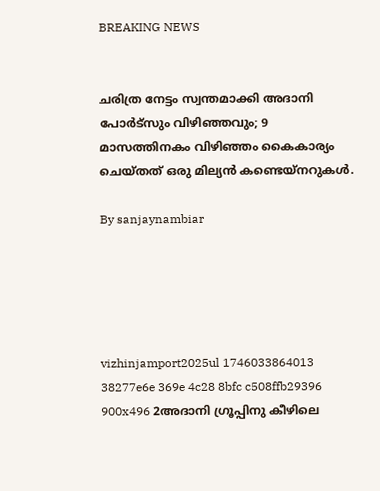BREAKING NEWS


ചരിത്ര നേട്ടം സ്വന്തമാക്കി അദാനി പോർട്സും വിഴിഞ്ഞവും; 9 മാസത്തിനകം വിഴിഞ്ഞം കൈകാര്യം ചെയ്തത് ഒരു മില്യൻ കണ്ടെയ്നറുകൾ.

By sanjaynambiar





vizhinjamport2025ul 1746033864013 38277e6e 369e 4c28 8bfc c508ffb29396 900x496 2അദാനി ഗ്രൂപ്പിനു കീഴിലെ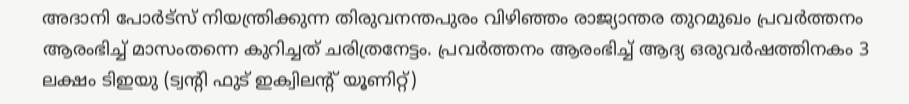അദാനി പോർട്സ് നിയന്ത്രിക്കുന്ന തിരുവനന്തപുരം വിഴിഞ്ഞം രാജ്യാന്തര തുറമുഖം പ്രവർത്തനം ആരംഭിച്ച് മാസംതന്നെ കുറിച്ചത് ചരിത്രനേട്ടം. പ്രവർത്തനം ആരംഭിച്ച് ആദ്യ ഒരുവർഷത്തിനകം 3 ലക്ഷം ടിഇയു (ട്വന്റി ഫുട് ഇക്വിലന്റ് യൂണിറ്റ്)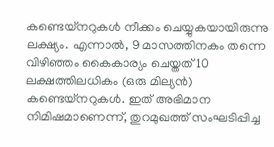കണ്ടെയ്നറുകൾ നീക്കം ചെയ്യുകയായിരുന്നു ലക്ഷ്യം. എന്നാൽ‌, 9 മാസത്തിനകം തന്നെ വിഴിഞ്ഞം കൈകാര്യം ചെയ്തത് 10 ലക്ഷത്തിലധികം (ഒരു മില്യൻ) കണ്ടെയ്നറുകൾ. ഇത് അഭിമാന നിമിഷമാണെന്ന്, തുറമുഖത്ത് സംഘടിപ്പിച്ച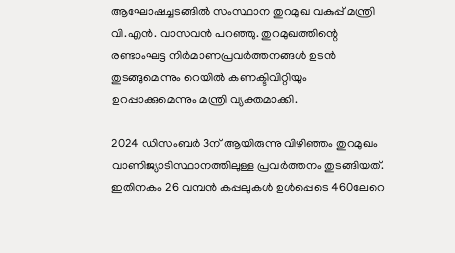ആഘോഷച്ചടങ്ങിൽ സംസ്ഥാന തുറമുഖ വകുപ്പ് മന്ത്രി വി.എൻ. വാസവൻ പറഞ്ഞു. തുറമുഖത്തിന്റെ രണ്ടാംഘട്ട നിർമാണപ്രവർത്തനങ്ങൾ ഉടൻ തുടങ്ങുമെന്നും റെയിൽ കണക്ടിവിറ്റിയും ഉറപ്പാക്കുമെന്നും മന്ത്രി വ്യക്തമാക്കി.

2024 ഡിസംബർ 3ന് ആയിരുന്നു വിഴിഞ്ഞം തുറമുഖം വാണിജ്യാടിസ്ഥാനത്തിലുള്ള പ്രവർത്തനം തുടങ്ങിയത്. ഇതിനകം 26 വമ്പൻ കപ്പലുകൾ ഉൾപ്പെടെ 460ലേറെ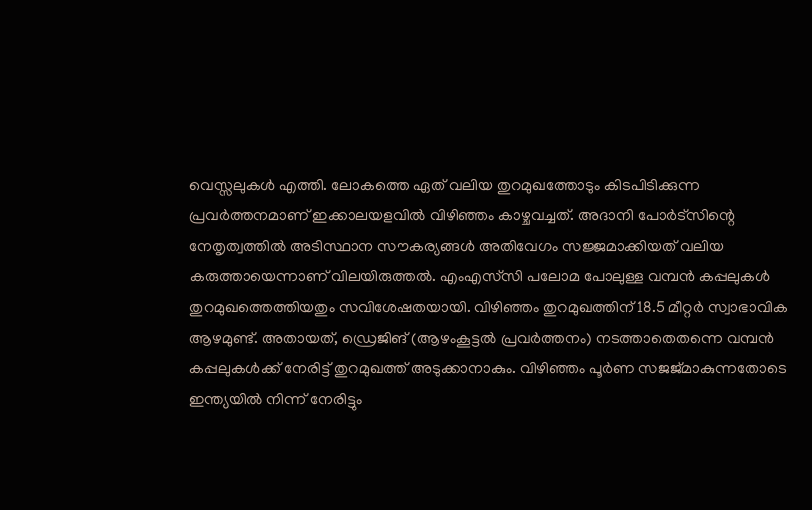വെസ്സലുകൾ എത്തി. ലോകത്തെ ഏത് വലിയ തുറമുഖത്തോടും കിടപിടിക്കുന്ന പ്രവർത്തനമാണ് ഇക്കാലയളവിൽ വിഴിഞ്ഞം കാഴ്ചവച്ചത്. അദാനി പോർട്സിന്റെ നേതൃത്വത്തിൽ അടിസ്ഥാന സൗകര്യങ്ങൾ അതിവേഗം സജ്ജമാക്കിയത് വലിയ കരുത്തായെന്നാണ് വിലയിരുത്തൽ. എംഎസ്‍സി പലോമ പോലുള്ള വമ്പൻ കപ്പലുകൾ തുറമുഖത്തെത്തിയതും സവിശേഷതയായി. വിഴിഞ്ഞം തുറമുഖത്തിന് 18.5 മീറ്റർ സ്വാഭാവിക ആഴമുണ്ട്. അതായത്, ഡ്രെജിങ് (ആഴംകൂട്ടൽ പ്രവർത്തനം) നടത്താതെതന്നെ വമ്പൻ കപ്പലുകൾക്ക് നേരിട്ട് തുറമുഖത്ത് അടുക്കാനാകും. വിഴിഞ്ഞം പൂർണ സജജ്മാകുന്നതോടെ ഇന്ത്യയിൽ നിന്ന് നേരിട്ടും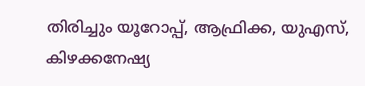തിരിച്ചും യൂറോപ്പ്, ആഫ്രിക്ക, യുഎസ്, കിഴക്കനേഷ്യ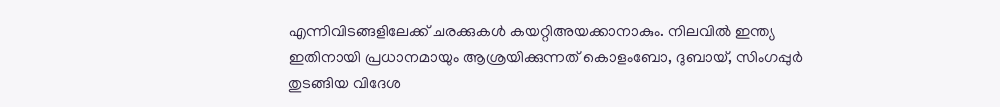എന്നിവിടങ്ങളിലേക്ക് ചരക്കുകൾ കയറ്റിഅയക്കാനാകും. നിലവിൽ ഇന്ത്യ ഇതിനായി പ്രധാനമായും ആശ്രയിക്കുന്നത് കൊളംബോ, ദുബായ്, സിംഗപ്പുർ തുടങ്ങിയ വിദേശ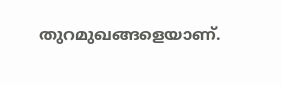തുറമുഖങ്ങളെയാണ്.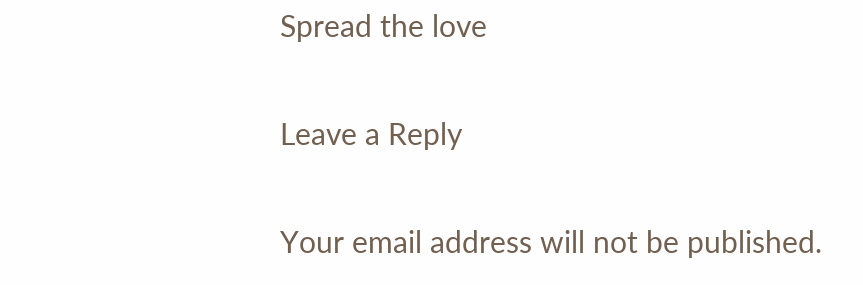Spread the love

Leave a Reply

Your email address will not be published.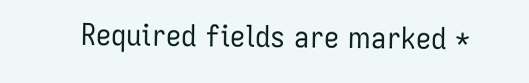Required fields are marked *